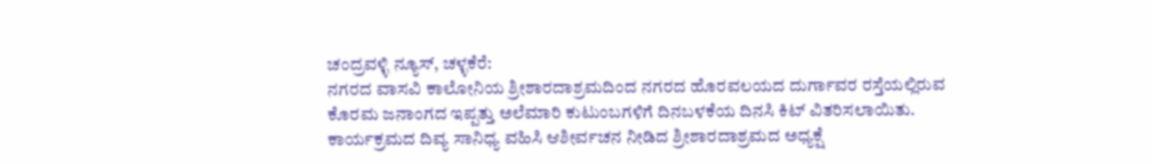ಚಂದ್ರವಳ್ಳಿ ನ್ಯೂಸ್, ಚಳ್ಳಕೆರೆ:
ನಗರದ ವಾಸವಿ ಕಾಲೋನಿಯ ಶ್ರೀಶಾರದಾಶ್ರಮದಿಂದ ನಗರದ ಹೊರವಲಯದ ದುರ್ಗಾವರ ರಸ್ತೆಯಲ್ಲಿರುವ ಕೊರಮ ಜನಾಂಗದ ಇಪ್ಪತ್ತು ಅಲೆಮಾರಿ ಕುಟುಂಬಗಳಿಗೆ ದಿನಬಳಕೆಯ ದಿನಸಿ ಕಿಟ್ ವಿತರಿಸಲಾಯಿತು.
ಕಾರ್ಯಕ್ರಮದ ದಿವ್ಯ ಸಾನಿಧ್ಯ ವಹಿಸಿ ಆಶೀರ್ವಚನ ನೀಡಿದ ಶ್ರೀಶಾರದಾಶ್ರಮದ ಅಧ್ಯಕ್ಷೆ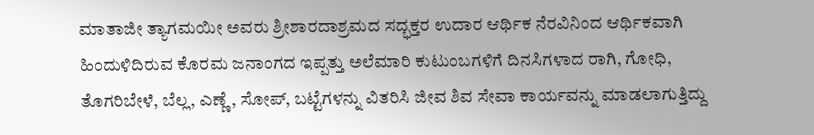ಮಾತಾಜೀ ತ್ಯಾಗಮಯೀ ಅವರು ಶ್ರೀಶಾರದಾಶ್ರಮದ ಸದ್ಭಕ್ತರ ಉದಾರ ಆರ್ಥಿಕ ನೆರವಿನಿಂದ ಆರ್ಥಿಕವಾಗಿ ಹಿಂದುಳಿದಿರುವ ಕೊರಮ ಜನಾಂಗದ ಇಪ್ಪತ್ತು ಅಲೆಮಾರಿ ಕುಟುಂಬಗಳಿಗೆ ದಿನಸಿಗಳಾದ ರಾಗಿ, ಗೋಧಿ, ತೊಗರಿಬೇಳೆ, ಬೆಲ್ಲ, ಎಣ್ಣೆ, ಸೋಪ್, ಬಟ್ಟೆಗಳನ್ನು ವಿತರಿಸಿ ಜೀವ ಶಿವ ಸೇವಾ ಕಾರ್ಯವನ್ನು ಮಾಡಲಾಗುತ್ತಿದ್ದು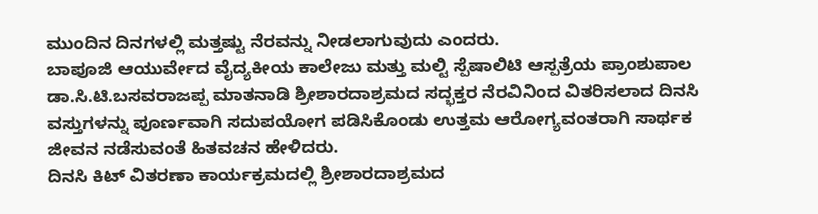ಮುಂದಿನ ದಿನಗಳಲ್ಲಿ ಮತ್ತಷ್ಟು ನೆರವನ್ನು ನೀಡಲಾಗುವುದು ಎಂದರು.
ಬಾಪೂಜಿ ಆಯುರ್ವೇದ ವೈದ್ಯಕೀಯ ಕಾಲೇಜು ಮತ್ತು ಮಲ್ಟಿ ಸ್ಪೆಷಾಲಿಟಿ ಆಸ್ಪತ್ರೆಯ ಪ್ರಾಂಶುಪಾಲ ಡಾ.ಸಿ.ಟಿ.ಬಸವರಾಜಪ್ಪ ಮಾತನಾಡಿ ಶ್ರೀಶಾರದಾಶ್ರಮದ ಸದ್ಭಕ್ತರ ನೆರವಿನಿಂದ ವಿತರಿಸಲಾದ ದಿನಸಿ ವಸ್ತುಗಳನ್ನು ಪೂರ್ಣವಾಗಿ ಸದುಪಯೋಗ ಪಡಿಸಿಕೊಂಡು ಉತ್ತಮ ಆರೋಗ್ಯವಂತರಾಗಿ ಸಾರ್ಥಕ ಜೀವನ ನಡೆಸುವಂತೆ ಹಿತವಚನ ಹೇಳಿದರು.
ದಿನಸಿ ಕಿಟ್ ವಿತರಣಾ ಕಾರ್ಯಕ್ರಮದಲ್ಲಿ ಶ್ರೀಶಾರದಾಶ್ರಮದ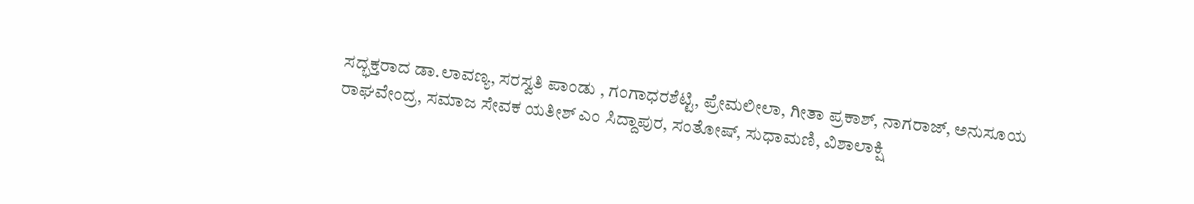ಸದ್ಭಕ್ತರಾದ ಡಾ.ಲಾವಣ್ಯ, ಸರಸ್ವತಿ ಪಾಂಡು , ಗಂಗಾಧರಶೆಟ್ಟಿ, ಪ್ರೇಮಲೀಲಾ, ಗೀತಾ ಪ್ರಕಾಶ್, ನಾಗರಾಜ್, ಅನುಸೂಯ ರಾಘವೇಂದ್ರ, ಸಮಾಜ ಸೇವಕ ಯತೀಶ್ ಎಂ ಸಿದ್ದಾಪುರ, ಸಂತೋಷ್, ಸುಧಾಮಣಿ, ವಿಶಾಲಾಕ್ಷಿ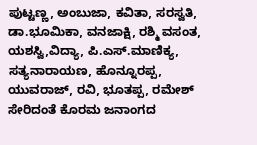ಪುಟ್ಟಣ್ಣ, ಅಂಬುಜಾ, ಕವಿತಾ, ಸರಸ್ವತಿ, ಡಾ.ಭೂಮಿಕಾ, ವನಜಾಕ್ಷಿ, ರಶ್ಮಿ ವಸಂತ, ಯಶಸ್ವಿ,ವಿದ್ಯಾ, ಪಿ.ಎಸ್.ಮಾಣಿಕ್ಯ, ಸತ್ಯನಾರಾಯಣ, ಹೊನ್ನೂರಪ್ಪ, ಯುವರಾಜ್, ರವಿ, ಭೂತಪ್ಪ, ರಮೇಶ್ ಸೇರಿದಂತೆ ಕೊರಮ ಜನಾಂಗದ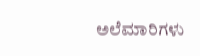ಅಲೆಮಾರಿಗಳು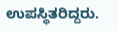ಉಪಸ್ಥಿತರಿದ್ದರು.